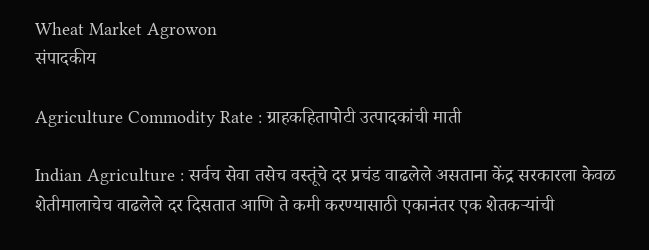Wheat Market Agrowon
संपादकीय

Agriculture Commodity Rate : ग्राहकहितापोटी उत्पादकांची माती

Indian Agriculture : सर्वच सेवा तसेच वस्तूंचे दर प्रचंड वाढलेले असताना केंद्र सरकारला केवळ शेतीमालाचेच वाढलेले दर दिसतात आणि ते कमी करण्यासाठी एकानंतर एक शेतकऱ्यांची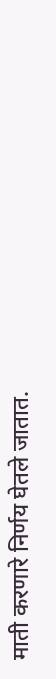माती करणारे निर्णय घेतले जातात.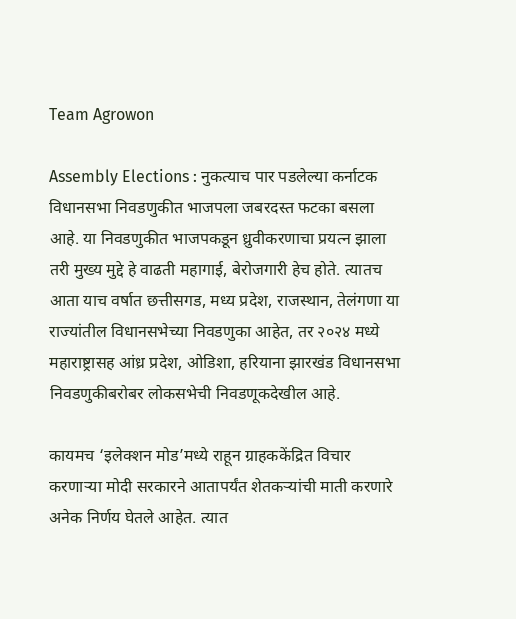Team Agrowon

Assembly Elections : नुकत्याच पार पडलेल्या कर्नाटक विधानसभा निवडणुकीत भाजपला जबरदस्त फटका बसला आहे. या निवडणुकीत भाजपकडून ध्रुवीकरणाचा प्रयत्न झाला तरी मुख्य मुद्दे हे वाढती महागाई, बेरोजगारी हेच होते. त्यातच आता याच वर्षात छत्तीसगड, मध्य प्रदेश, राजस्थान, तेलंगणा या राज्यांतील विधानसभेच्या निवडणुका आहेत, तर २०२४ मध्ये महाराष्ट्रासह आंध्र प्रदेश, ओडिशा, हरियाना झारखंड विधानसभा निवडणुकीबरोबर लोकसभेची निवडणूकदेखील आहे.

कायमच ‘इलेक्शन मोड’मध्ये राहून ग्राहककेंद्रित विचार करणाऱ्या मोदी सरकारने आतापर्यंत शेतकऱ्यांची माती करणारे अनेक निर्णय घेतले आहेत. त्यात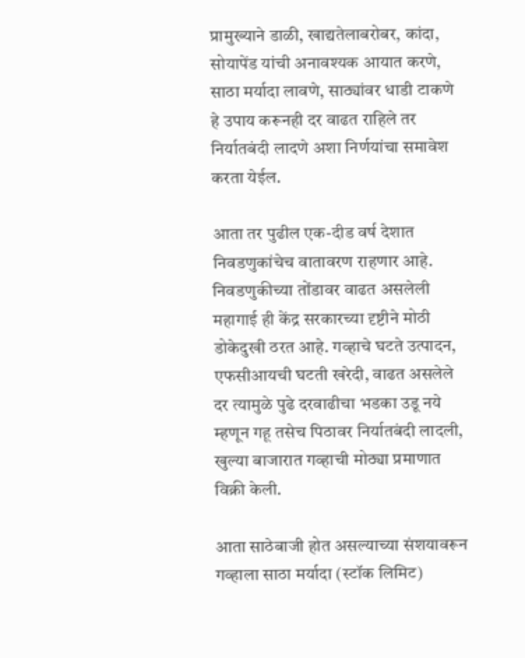प्रामुख्याने डाळी, खाद्यतेलाबरोबर, कांदा, सोयापेंड यांची अनावश्यक आयात करणे, साठा मर्यादा लावणे, साठ्यांवर धाडी टाकणे हे उपाय करूनही दर वाढत राहिले तर निर्यातबंदी लादणे अशा निर्णयांचा समावेश करता येईल.

आता तर पुढील एक-दीड वर्ष देशात निवडणुकांचेच वातावरण राहणार आहे. निवडणुकीच्या तोंडावर वाढत असलेली महागाई ही केंद्र सरकारच्या दृष्टीने मोठी डोकेदुखी ठरत आहे. गव्हाचे घटते उत्पादन, एफसीआयची घटती खरेदी, वाढत असलेले दर त्यामुळे पुढे दरवाढीचा भडका उडू नये म्हणून गहू तसेच पिठावर निर्यातबंदी लादली, खुल्या बाजारात गव्हाची मोठ्या प्रमाणात विक्री केली.

आता साठेबाजी होत असल्याच्या संशयावरून गव्हाला साठा मर्यादा (स्टॉक लिमिट)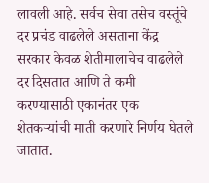लावली आहे. सर्वच सेवा तसेच वस्तूंचे दर प्रचंड वाढलेले असताना केंद्र सरकार केवळ शेतीमालाचेच वाढलेले दर दिसतात आणि ते कमी करण्यासाठी एकानंतर एक शेतकऱ्यांची माती करणारे निर्णय घेतले जातात.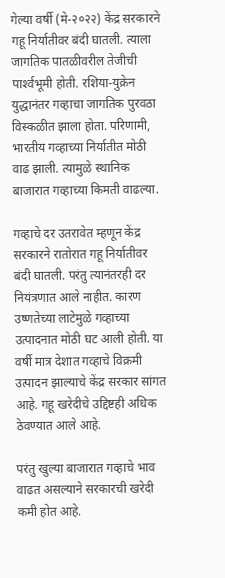गेल्या वर्षी (मे-२०२२) केंद्र सरकारने गहू निर्यातीवर बंदी घातली. त्याला जागतिक पातळीवरील तेजीची पार्श्‍वभूमी होती. रशिया-युक्रेन युद्धानंतर गव्हाचा जागतिक पुरवठा विस्कळीत झाला होता. परिणामी, भारतीय गव्हाच्या निर्यातीत मोठी वाढ झाली. त्यामुळे स्थानिक बाजारात गव्हाच्या किमती वाढल्या.

गव्हाचे दर उतरावेत म्हणून केंद्र सरकारने रातोरात गहू निर्यातीवर बंदी घातली. परंतु त्यानंतरही दर नियंत्रणात आले नाहीत. कारण उष्णतेच्या लाटेमुळे गव्हाच्या उत्पादनात मोठी घट आली होती. या वर्षी मात्र देशात गव्हाचे विक्रमी उत्पादन झाल्याचे केंद्र सरकार सांगत आहे. गहू खरेदीचे उद्दिष्टही अधिक ठेवण्यात आले आहे.

परंतु खुल्या बाजारात गव्हाचे भाव वाढत असल्याने सरकारची खरेदी कमी होत आहे.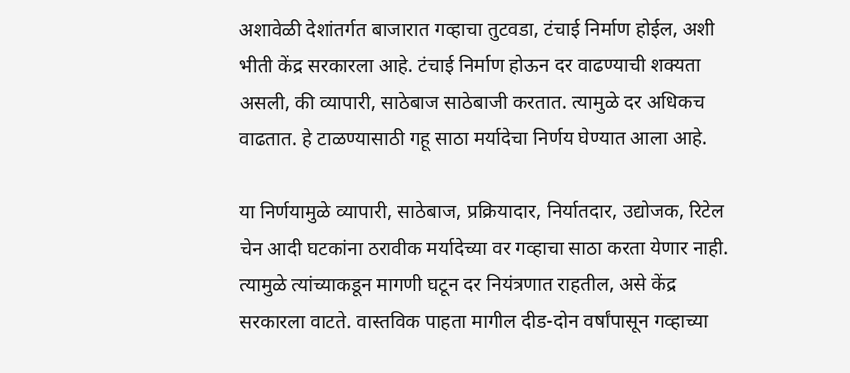अशावेळी देशांतर्गत बाजारात गव्हाचा तुटवडा, टंचाई निर्माण होईल, अशी भीती केंद्र सरकारला आहे. टंचाई निर्माण होऊन दर वाढण्याची शक्यता असली, की व्यापारी, साठेबाज साठेबाजी करतात. त्यामुळे दर अधिकच वाढतात. हे टाळण्यासाठी गहू साठा मर्यादेचा निर्णय घेण्यात आला आहे.

या निर्णयामुळे व्यापारी, साठेबाज, प्रक्रियादार, निर्यातदार, उद्योजक, रिटेल चेन आदी घटकांना ठरावीक मर्यादेच्या वर गव्हाचा साठा करता येणार नाही. त्यामुळे त्यांच्याकडून मागणी घटून दर नियंत्रणात राहतील, असे केंद्र सरकारला वाटते. वास्तविक पाहता मागील दीड-दोन वर्षांपासून गव्हाच्या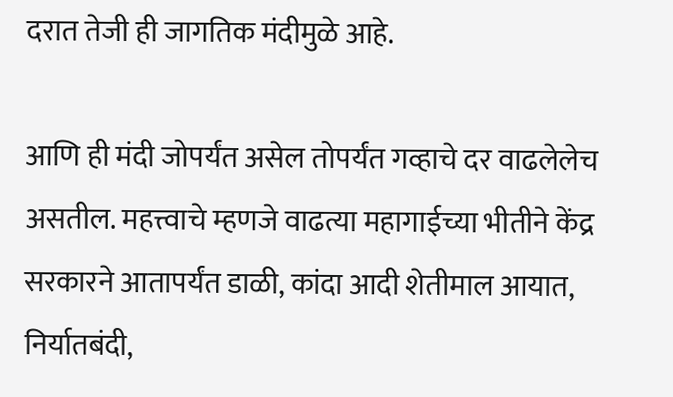दरात तेजी ही जागतिक मंदीमुळे आहे.

आणि ही मंदी जोपर्यंत असेल तोपर्यंत गव्हाचे दर वाढलेलेच असतील. महत्त्वाचे म्हणजे वाढत्या महागाईच्या भीतीने केंद्र सरकारने आतापर्यंत डाळी, कांदा आदी शेतीमाल आयात, निर्यातबंदी,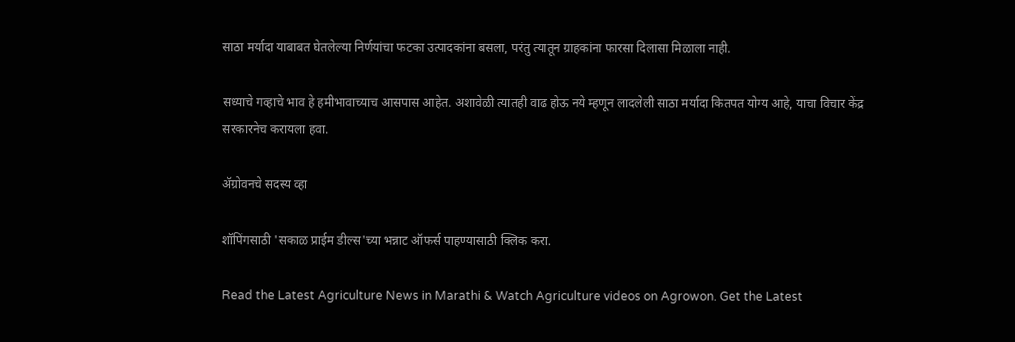साठा मर्यादा याबाबत घेतलेल्या निर्णयांचा फटका उत्पादकांना बसला, परंतु त्यातून ग्राहकांना फारसा दिलासा मिळाला नाही.

सध्याचे गव्हाचे भाव हे हमीभावाच्याच आसपास आहेत. अशावेळी त्यातही वाढ होऊ नये म्हणून लादलेली साठा मर्यादा कितपत योग्य आहे, याचा विचार केंद्र सरकारनेच करायला हवा.

ॲग्रोवनचे सदस्य व्हा

शॉपिंगसाठी 'सकाळ प्राईम डील्स'च्या भन्नाट ऑफर्स पाहण्यासाठी क्लिक करा.

Read the Latest Agriculture News in Marathi & Watch Agriculture videos on Agrowon. Get the Latest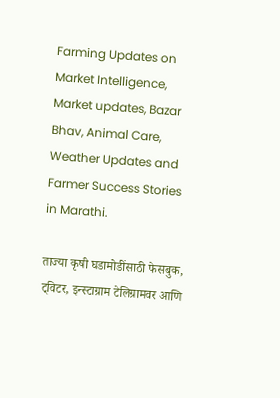Farming Updates on Market Intelligence, Market updates, Bazar Bhav, Animal Care, Weather Updates and Farmer Success Stories in Marathi.

ताज्या कृषी घडामोडींसाठी फेसबुक, ट्विटर, इन्स्टाग्राम टेलिग्रामवर आणि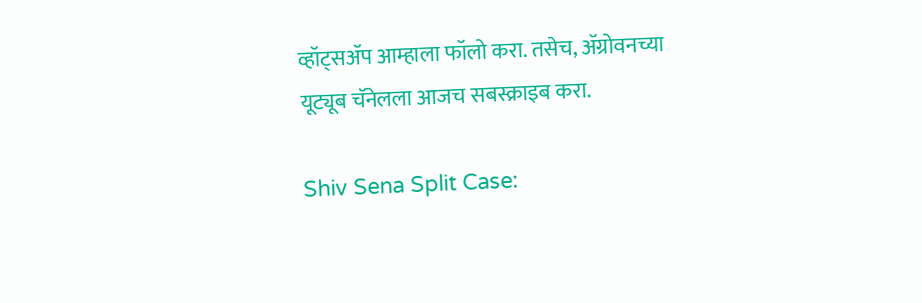व्हॉट्सॲप आम्हाला फॉलो करा. तसेच, ॲग्रोवनच्या यूट्यूब चॅनेलला आजच सबस्क्राइब करा.

Shiv Sena Split Case: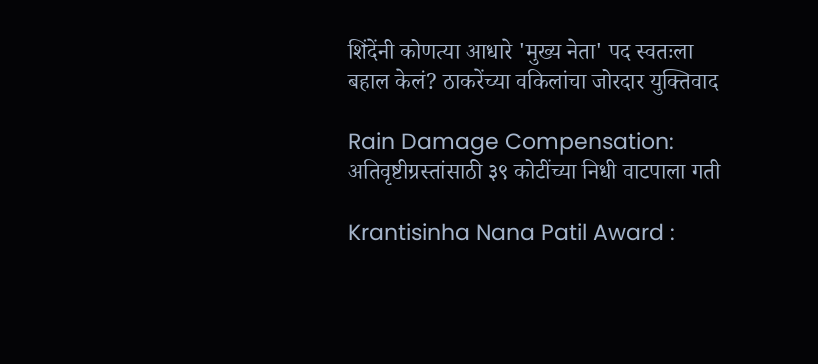शिंदेंनी कोणत्या आधारे 'मुख्य नेता' पद स्वतःला बहाल केलं? ठाकरेंच्या वकिलांचा जोरदार युक्तिवाद

Rain Damage Compensation: अतिवृष्टीग्रस्तांसाठी ३९ कोटींच्या निधी वाटपाला गती

Krantisinha Nana Patil Award :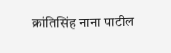क्रांतिसिंह नाना पाटील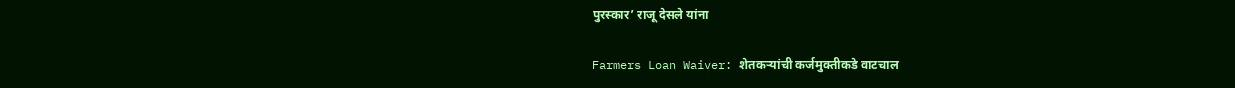पुरस्कार’ राजू देसले यांना

Farmers Loan Waiver: शेतकऱ्यांची कर्जमुक्तीकडे वाटचाल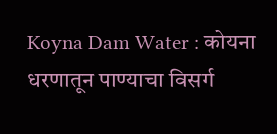Koyna Dam Water : कोयना धरणातून पाण्याचा विसर्ग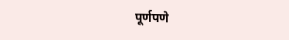पूर्णपणे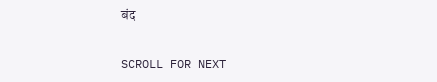बंद

SCROLL FOR NEXT